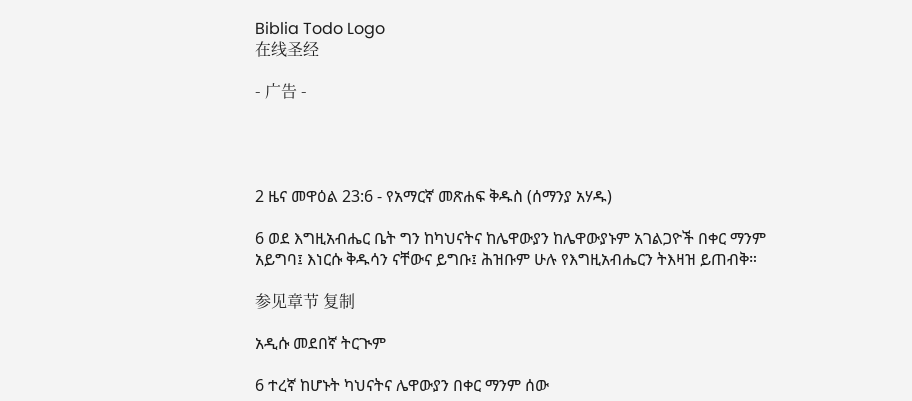Biblia Todo Logo
在线圣经

- 广告 -




2 ዜና መዋዕል 23:6 - የአማርኛ መጽሐፍ ቅዱስ (ሰማንያ አሃዱ)

6 ወደ እግዚአብሔር ቤት ግን ከካህናትና ከሌዋውያን ከሌዋውያኑም አገልጋዮች በቀር ማንም አይግባ፤ እነርሱ ቅዱሳን ናቸውና ይግቡ፤ ሕዝቡም ሁሉ የእግዚአብሔርን ትእዛዝ ይጠብቅ።

参见章节 复制

አዲሱ መደበኛ ትርጒም

6 ተረኛ ከሆኑት ካህናትና ሌዋውያን በቀር ማንም ሰው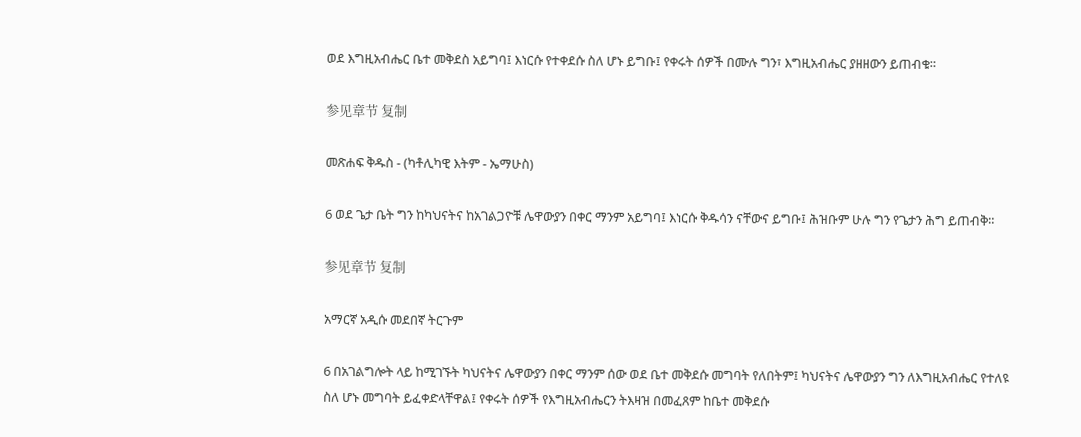ወደ እግዚአብሔር ቤተ መቅደስ አይግባ፤ እነርሱ የተቀደሱ ስለ ሆኑ ይግቡ፤ የቀሩት ሰዎች በሙሉ ግን፣ እግዚአብሔር ያዘዘውን ይጠብቁ።

参见章节 复制

መጽሐፍ ቅዱስ - (ካቶሊካዊ እትም - ኤማሁስ)

6 ወደ ጌታ ቤት ግን ከካህናትና ከአገልጋዮቹ ሌዋውያን በቀር ማንም አይግባ፤ እነርሱ ቅዱሳን ናቸውና ይግቡ፤ ሕዝቡም ሁሉ ግን የጌታን ሕግ ይጠብቅ።

参见章节 复制

አማርኛ አዲሱ መደበኛ ትርጉም

6 በአገልግሎት ላይ ከሚገኙት ካህናትና ሌዋውያን በቀር ማንም ሰው ወደ ቤተ መቅደሱ መግባት የለበትም፤ ካህናትና ሌዋውያን ግን ለእግዚአብሔር የተለዩ ስለ ሆኑ መግባት ይፈቀድላቸዋል፤ የቀሩት ሰዎች የእግዚአብሔርን ትእዛዝ በመፈጸም ከቤተ መቅደሱ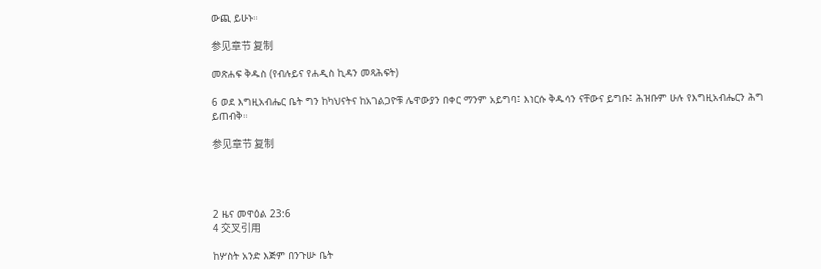ውጪ ይሁኑ።

参见章节 复制

መጽሐፍ ቅዱስ (የብሉይና የሐዲስ ኪዳን መጻሕፍት)

6 ወደ እግዚአብሔር ቤት ግን ከካህናትና ከአገልጋዮቹ ሌዋውያን በቀር ማንም አይግባ፤ እነርሱ ቅዱሳን ናቸውና ይግቡ፤ ሕዝቡም ሁሉ የእግዚአብሔርን ሕግ ይጠብቅ።

参见章节 复制




2 ዜና መዋዕል 23:6
4 交叉引用

ከሦስት አንድ እጅም በንጉሡ ቤት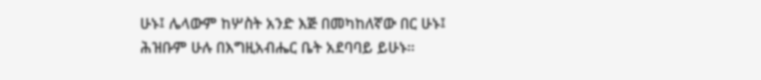ሁኑ፤ ሌላውም ከሦስት አንድ እጅ በመካከለኛው በር ሁኑ፤ ሕዝቡም ሁሉ በእግዚአብሔር ቤት አደባባይ ይሁኑ።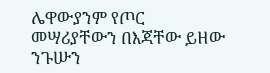ሌዋውያንም የጦር መሣሪያቸውን በእጃቸው ይዘው ንጉሡን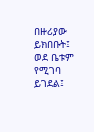በዙሪያው ይክበቡት፤ ወደ ቤቱም የሚገባ ይገደል፤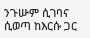ንጉሡም ሲገባና ሲወጣ ከእርሱ ጋር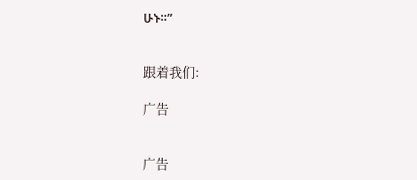ሁኑ።”


跟着我们:

广告


广告